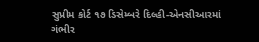સુપ્રીમ કોર્ટ ૧૭ ડિસેમ્બરે દિલ્હી-એનસીઆરમાં ગંભીર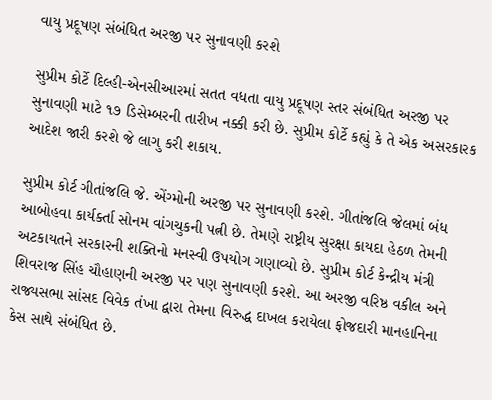વાયુ પ્રદૂષણ સંબંધિત અરજી પર સુનાવણી કરશે

સુપ્રીમ કોર્ટે દિલ્હી-એનસીઆરમાં સતત વધતા વાયુ પ્રદૂષણ સ્તર સંબંધિત અરજી પર સુનાવણી માટે ૧૭ ડિસેમ્બરની તારીખ નક્કી કરી છે. સુપ્રીમ કોર્ટે કહ્યું કે તે એક અસરકારક આદેશ જારી કરશે જે લાગુ કરી શકાય.

સુપ્રીમ કોર્ટ ગીતાંજલિ જે. એંગ્મોની અરજી પર સુનાવણી કરશે. ગીતાંજલિ જેલમાં બંધ આબોહવા કાર્યર્ક્તા સોનમ વાંગચુકની પત્ની છે. તેમણે રાષ્ટ્રીય સુરક્ષા કાયદા હેઠળ તેમની અટકાયતને સરકારની શક્તિનો મનસ્વી ઉપયોગ ગણાવ્યો છે. સુપ્રીમ કોર્ટ કેન્દ્રીય મંત્રી શિવરાજ સિંહ ચૌહાણની અરજી પર પણ સુનાવણી કરશે. આ અરજી વરિષ્ઠ વકીલ અને રાજ્યસભા સાંસદ વિવેક તંખા દ્વારા તેમના વિરુદ્ધ દાખલ કરાયેલા ફોજદારી માનહાનિના કેસ સાથે સંબંધિત છે.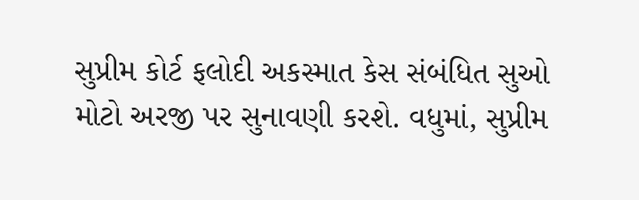સુપ્રીમ કોર્ટ ફલોદી અકસ્માત કેસ સંબંધિત સુઓ મોટો અરજી પર સુનાવણી કરશે. વધુમાં, સુપ્રીમ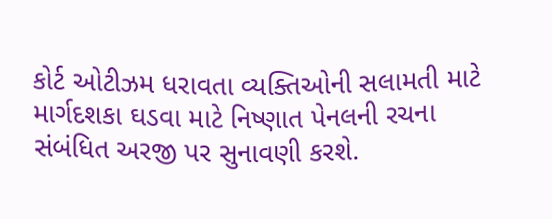કોર્ટ ઓટીઝમ ધરાવતા વ્યક્તિઓની સલામતી માટે માર્ગદશકા ઘડવા માટે નિષ્ણાત પેનલની રચના સંબંધિત અરજી પર સુનાવણી કરશે.